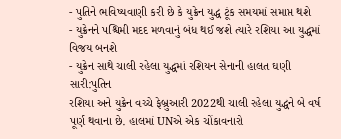- પુતિને ભવિષ્યવાણી કરી છે કે યુક્રેન યુદ્ધ ટૂંક સમયમાં સમાપ્ત થશે
- યુક્રેનને પશ્ચિમી મદદ મળવાનું બંધ થઈ જશે ત્યારે રશિયા આ યુદ્ધમાં વિજય બનશે
- યુક્રેન સાથે ચાલી રહેલા યુદ્ધમાં રશિયન સેનાની હાલત ઘણી સારી:પુતિન
રશિયા અને યુક્રેન વચ્ચે ફેબ્રુઆરી 2022થી ચાલી રહેલા યુદ્ધને બે વર્ષ પૂર્ણ થવાના છે. હાલમાં UNએ એક ચોંકાવનારો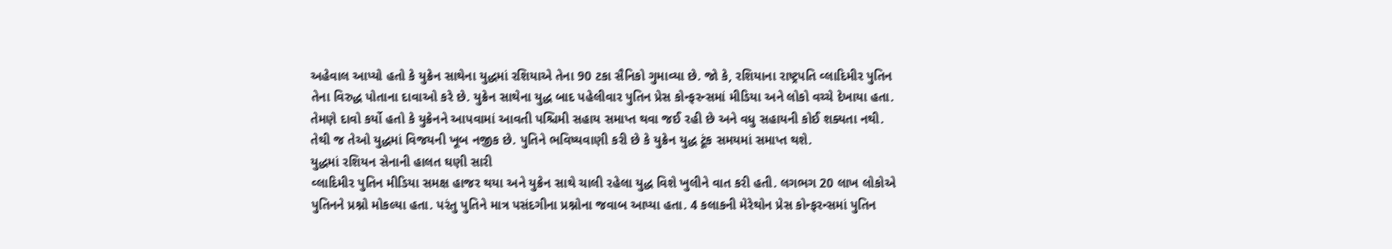અહેવાલ આપ્યો હતો કે યુક્રેન સાથેના યુદ્ધમાં રશિયાએ તેના 90 ટકા સૈનિકો ગુમાવ્યા છે. જો કે, રશિયાના રાષ્ટ્રપતિ વ્લાદિમીર પુતિન તેના વિરુદ્ધ પોતાના દાવાઓ કરે છે. યુક્રેન સાથેના યુદ્ધ બાદ પહેલીવાર પુતિન પ્રેસ કોન્ફરન્સમાં મીડિયા અને લોકો વચ્ચે દેખાયા હતા. તેમણે દાવો કર્યો હતો કે યુક્રેનને આપવામાં આવતી પશ્ચિમી સહાય સમાપ્ત થવા જઈ રહી છે અને વધુ સહાયની કોઈ શક્યતા નથી. તેથી જ તેઓ યુદ્ધમાં વિજયની ખૂબ નજીક છે. પુતિને ભવિષ્યવાણી કરી છે કે યુક્રેન યુદ્ધ ટૂંક સમયમાં સમાપ્ત થશે.
યુદ્ધમાં રશિયન સેનાની હાલત ઘણી સારી
વ્લાદિમીર પુતિન મીડિયા સમક્ષ હાજર થયા અને યુક્રેન સાથે ચાલી રહેલા યુદ્ધ વિશે ખુલીને વાત કરી હતી. લગભગ 20 લાખ લોકોએ પુતિનને પ્રશ્નો મોકલ્યા હતા. પરંતુ પુતિને માત્ર પસંદગીના પ્રશ્નોના જવાબ આપ્યા હતા. 4 કલાકની મેરેથોન પ્રેસ કોન્ફરન્સમાં પુતિન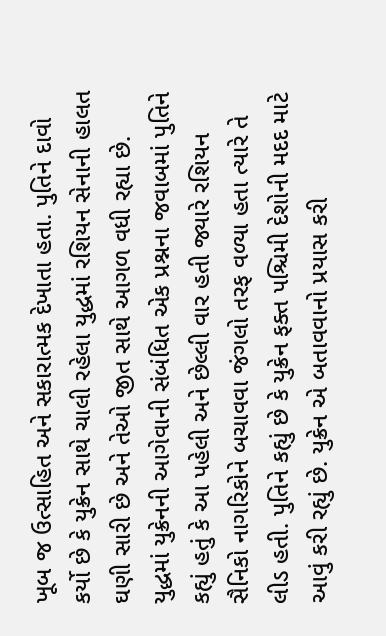ખૂબ જ ઉત્સાહિત અને સકારાત્મક દેખાતા હતા. પુતિને દાવો કર્યો છે કે યુક્રેન સાથે ચાલી રહેલા યુદ્ધમાં રશિયન સેનાની હાલત ઘણી સારી છે અને તેઓ જીત સાથે આગળ વધી રહ્યા છે.
યુદ્ધમાં યુક્રેનની આગેવાની સંબંધિત એક પ્રશ્નના જવાબમાં પુતિને કહ્યું હતું કે આ પહેલી અને છેલ્લી વાર હતી જ્યારે રશિયન સૈનિકો નાગરિકોને બચાવવા જંગલો તરફ વળ્યા હતા ત્યારે તે લીડ હતી. પુતિને કહ્યું છે કે યુક્રેન ફક્ત પશ્ચિમી દેશોની મદદ માટે આવું કરી રહ્યું છે. યુક્રેન એ બતાવવાનો પ્રયાસ કરી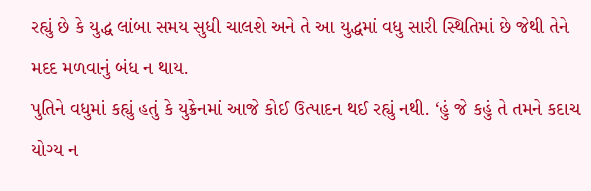રહ્યું છે કે યુદ્ધ લાંબા સમય સુધી ચાલશે અને તે આ યુદ્ધમાં વધુ સારી સ્થિતિમાં છે જેથી તેને મદદ મળવાનું બંધ ન થાય.
પુતિને વધુમાં કહ્યું હતું કે યુક્રેનમાં આજે કોઈ ઉત્પાદન થઈ રહ્યું નથી. ‘હું જે કહું તે તમને કદાચ યોગ્ય ન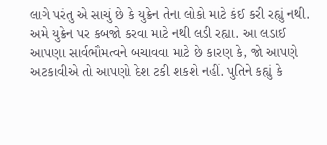લાગે પરંતુ એ સાચું છે કે યુક્રેન તેના લોકો માટે કંઈ કરી રહ્યું નથી. અમે યુક્રેન પર કબજો કરવા માટે નથી લડી રહ્યા. આ લડાઈ આપણા સાર્વભૌમત્વને બચાવવા માટે છે કારણ કે, જો આપણે અટકાવીએ તો આપણો દેશ ટકી શકશે નહીં. પુતિને કહ્યું કે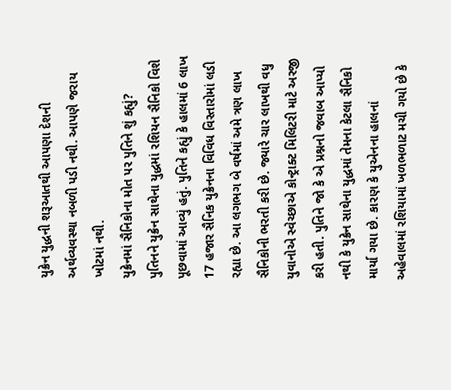યુક્રેન યુદ્ધની શરૂઆતથી આપણા દેશની અર્થવ્યવસ્થા નબળી પડી નથી. આપણે જરાય ખોટમાં નથી.
યુક્રેનમાં સૈનિકોના મોત પર પુતિને શું કહ્યું?
પુતિનને યુક્રેન સાથેના યુદ્ધમાં રશિયન સૈનિકો વિશે પૂછવામાં આવ્યું હતું. પુતિને કહ્યું કે હાલમાં 6 લાખ 17 હજાર સૈનિક યુક્રેનના વિવિધ વિસ્તારોમાં લડી રહ્યા છે. આ લગભગ બે વર્ષમાં અમે ત્રણ લાખ સૈનિકોની ભરતી કરી છે. જ્યારે ચાર લાખથી વધુ યુવાનોએ સ્વેચ્છાએ કોન્ટ્રાક્ટ મિલિટરી માટે અરજી કરી હતી. પુતિને જો કે એ પ્રશ્નનો જવાબ આપ્યો નથી કે યુક્રેન સાથેના યુદ્ધમાં તેમના કેટલા સૈનિકો માર્યા ગયા છે. કારણ કે યુએનના હાલનાં અહેવાલમાં રશિયામાં ખળભળાટ મચી ગયો છે કે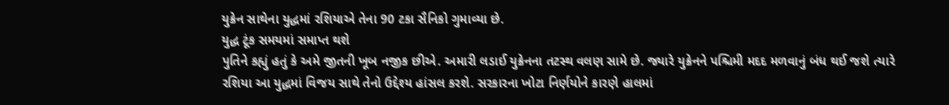યુક્રેન સાથેના યુદ્ધમાં રશિયાએ તેના 90 ટકા સૈનિકો ગુમાવ્યા છે.
યુદ્ધ ટૂંક સમયમાં સમાપ્ત થશે
પુતિને કહ્યું હતું કે અમે જીતની ખૂબ નજીક છીએ. અમારી લડાઈ યુક્રેનના તટસ્થ વલણ સામે છે. જ્યારે યુક્રેનને પશ્ચિમી મદદ મળવાનું બંધ થઈ જશે ત્યારે રશિયા આ યુદ્ધમાં વિજય સાથે તેનો ઉદ્દેશ્ય હાંસલ કરશે. સરકારના ખોટા નિર્ણયોને કારણે હાલમાં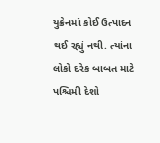યુક્રેનમાં કોઈ ઉત્પાદન થઈ રહ્યું નથી. ત્યાંના લોકો દરેક બાબત માટે પશ્ચિમી દેશો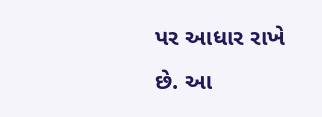પર આધાર રાખે છે. આ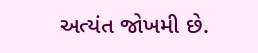અત્યંત જોખમી છે.